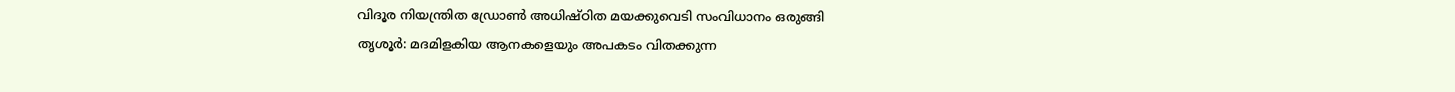വിദൂര നിയന്ത്രിത ഡ്രോൺ അധിഷ്ഠിത മയക്കുവെടി സംവിധാനം ഒരുങ്ങി
തൃശൂർ: മദമിളകിയ ആനകളെയും അപകടം വിതക്കുന്ന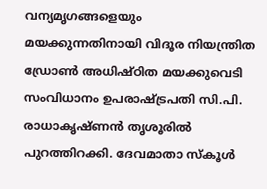വന്യമൃഗങ്ങളെയും മയക്കുന്നതിനായി വിദൂര നിയന്ത്രിത ഡ്രോൺ അധിഷ്ഠിത മയക്കുവെടി സംവിധാനം ഉപരാഷ്ട്രപതി സി.പി. രാധാകൃഷ്ണൻ തൃശൂരിൽ പുറത്തിറക്കി. ദേവമാതാ സ്കൂൾ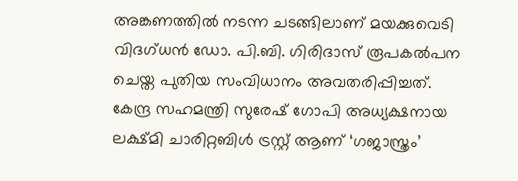അങ്കണത്തിൽ നടന്ന ചടങ്ങിലാണ് മയക്കുവെടി വിദഗ്ധൻ ഡോ. പി.ബി. ഗിരിദാസ് രൂപകൽപന ചെയ്ത പുതിയ സംവിധാനം അവതരിപ്പിച്ചത്.
കേന്ദ്ര സഹമന്ത്രി സുരേഷ് ഗോപി അധ്യക്ഷനായ ലക്ഷ്മി ചാരിറ്റബിൾ ട്രസ്റ്റ് ആണ് ‘ഗജാസ്ത്രം’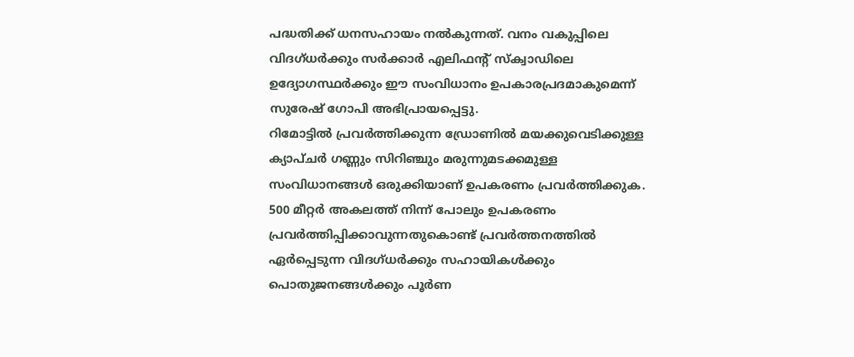പദ്ധതിക്ക് ധനസഹായം നൽകുന്നത്. വനം വകുപ്പിലെ വിദഗ്ധർക്കും സർക്കാർ എലിഫന്റ് സ്ക്വാഡിലെ ഉദ്യോഗസ്ഥർക്കും ഈ സംവിധാനം ഉപകാരപ്രദമാകുമെന്ന് സുരേഷ് ഗോപി അഭിപ്രായപ്പെട്ടു.
റിമോട്ടിൽ പ്രവർത്തിക്കുന്ന ഡ്രോണിൽ മയക്കുവെടിക്കുള്ള ക്യാപ്ചർ ഗണ്ണും സിറിഞ്ചും മരുന്നുമടക്കമുള്ള സംവിധാനങ്ങൾ ഒരുക്കിയാണ് ഉപകരണം പ്രവർത്തിക്കുക. 500 മീറ്റർ അകലത്ത് നിന്ന് പോലും ഉപകരണം പ്രവർത്തിപ്പിക്കാവുന്നതുകൊണ്ട് പ്രവർത്തനത്തിൽ ഏർപ്പെടുന്ന വിദഗ്ധർക്കും സഹായികൾക്കും പൊതുജനങ്ങൾക്കും പൂർണ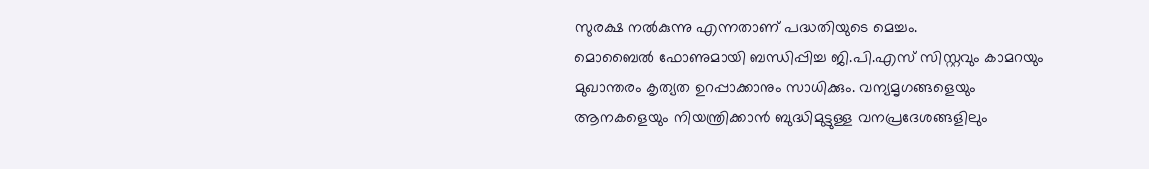സുരക്ഷ നൽകുന്നു എന്നതാണ് പദ്ധതിയുടെ മെച്ചം.
മൊബൈൽ ഫോണുമായി ബന്ധിപ്പിച്ച ജി.പി.എസ് സിസ്റ്റവും കാമറയും മുഖാന്തരം കൃത്യത ഉറപ്പാക്കാനും സാധിക്കും. വന്യമൃഗങ്ങളെയും ആനകളെയും നിയന്ത്രിക്കാൻ ബുദ്ധിമുട്ടുള്ള വനപ്രദേശങ്ങളിലും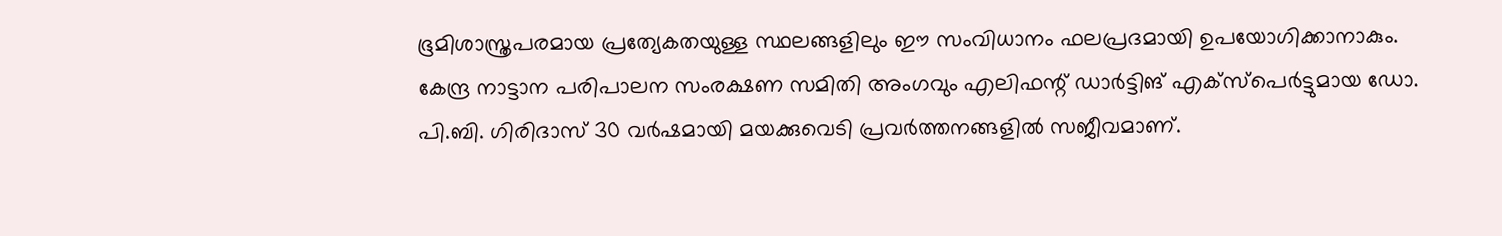ഭൂമിശാസ്ത്രപരമായ പ്രത്യേകതയുള്ള സ്ഥലങ്ങളിലും ഈ സംവിധാനം ഫലപ്രദമായി ഉപയോഗിക്കാനാകും.
കേന്ദ്ര നാട്ടാന പരിപാലന സംരക്ഷണ സമിതി അംഗവും എലിഫന്റ് ഡാർട്ടിങ് എക്സ്പെർട്ടുമായ ഡോ. പി.ബി. ഗിരിദാസ് 30 വർഷമായി മയക്കുവെടി പ്രവർത്തനങ്ങളിൽ സജീവമാണ്.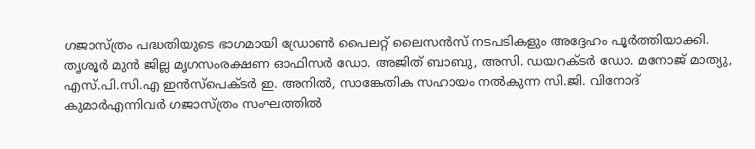ഗജാസ്ത്രം പദ്ധതിയുടെ ഭാഗമായി ഡ്രോൺ പൈലറ്റ് ലൈസൻസ് നടപടികളും അദ്ദേഹം പൂർത്തിയാക്കി.
തൃശൂർ മുൻ ജില്ല മൃഗസംരക്ഷണ ഓഫിസർ ഡോ. അജിത് ബാബു, അസി. ഡയറക്ടർ ഡോ. മനോജ് മാത്യു, എസ്.പി.സി.എ ഇൻസ്പെക്ടർ ഇ. അനിൽ, സാങ്കേതിക സഹായം നൽകുന്ന സി.ജി. വിനോദ് കുമാർഎന്നിവർ ഗജാസ്ത്രം സംഘത്തിൽ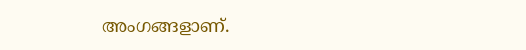അംഗങ്ങളാണ്.